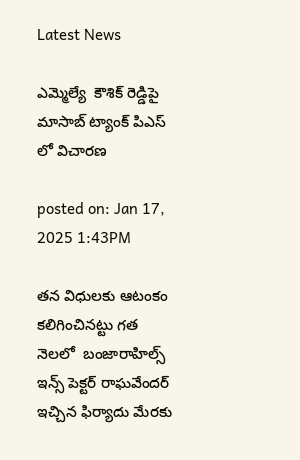Latest News

ఎమ్మెల్యే  కౌశిక్ రెడ్డిపై మాసాబ్ ట్యాంక్ పిఎస్ లో విచారణ

posted on: Jan 17, 2025 1:43PM

తన విధులకు ఆటంకం కలిగించినట్టు గత నెలలో  బంజారాహిల్స్ ఇన్స్ పెక్టర్ రాఘవేందర్ ఇచ్చిన ఫిర్యాదు మేరకు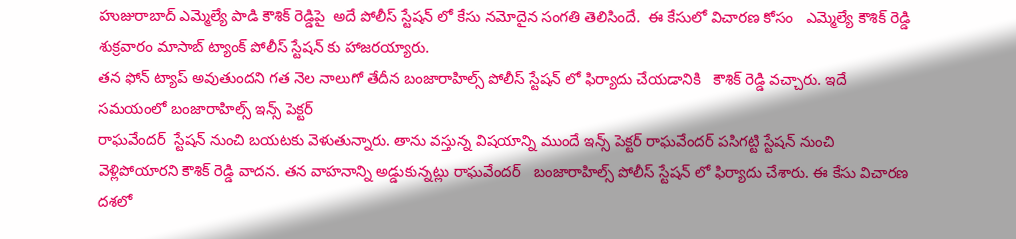హుజురాబాద్ ఎమ్మెల్యే పాడి కౌశిక్ రెడ్డిపై  అదే పోలీస్ స్టేషన్ లో కేసు నమోదైన సంగతి తెలిసిందే.  ఈ కేసులో విచారణ కోసం   ఎమ్మెల్యే కౌశిక్ రెడ్డి  శుక్రవారం మాసాబ్ ట్యాంక్ పోలీస్ స్టేషన్ కు హాజరయ్యారు.
తన ఫోన్ ట్యాప్ అవుతుందని గత నెల నాలుగో తేదీన బంజారాహిల్స్ పోలీస్ స్టేషన్ లో ఫిర్యాదు చేయడానికి   కౌశిక్ రెడ్డి వచ్చారు. ఇదే సమయంలో బంజారాహిల్స్ ఇన్స్ పెక్టర్
రాఘవేందర్  స్టేషన్ నుంచి బయటకు వెళుతున్నారు. తాను వస్తున్న విషయాన్ని ముందే ఇన్స్ పెక్టర్ రాఘవేందర్ పసిగట్టి స్టేషన్ నుంచి వెళ్లిపోయారని కౌశిక్ రెడ్డి వాదన. తన వాహనాన్ని అడ్డుకున్నట్లు రాఘవేందర్   బంజారాహిల్స్ పోలీస్ స్టేషన్ లో ఫిర్యాదు చేశారు. ఈ కేసు విచారణ దశలో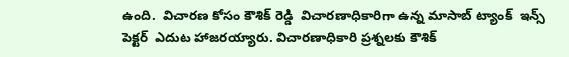ఉంది.  విచారణ కోసం కౌశిక్ రెడ్డి  విచారణాధికారిగా ఉన్న మాసాబ్ ట్యాంక్  ఇన్స్ పెక్టర్  ఎదుట హాజరయ్యారు. విచారణాధికారి ప్రశ్నలకు కౌశిక్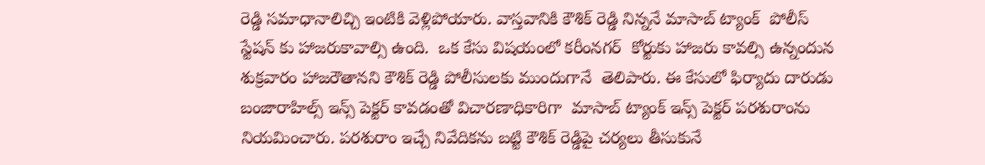రెడ్డి సమాధానాలిచ్చి ఇంటికి వెళ్లిపోయారు. వాస్తవానికి కౌశిక్ రెడ్డి నిన్ననే మాసాబ్ ట్యాంక్  పోలీస్ స్టేషన్ కు హాజరుకావాల్సి ఉంది.  ఒక కేసు విషయంలో కరీంనగర్  కోర్టుకు హాజరు కావల్సి ఉన్నందున శుక్రవారం హాజరౌతానని కౌశిక్ రెడ్డి పోలీసులకు ముందుగానే  తెలిపారు. ఈ కేసులో ఫిర్యాదు దారుడు బంజారాహిల్స్ ఇన్స్ పెక్టర్ కావడంతో విచారణాధికారిగా  మాసాబ్ ట్యాంక్ ఇన్స్ పెక్టర్ పరశురాంను నియమించారు. పరశురాం ఇచ్చే నివేదికను బట్టి కౌశిక్ రెడ్డిపై చర్యలు తీసుకునే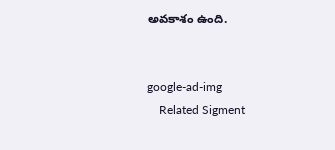అవకాశం ఉంది.


google-ad-img
    Related Sigment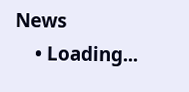News
    • Loading...